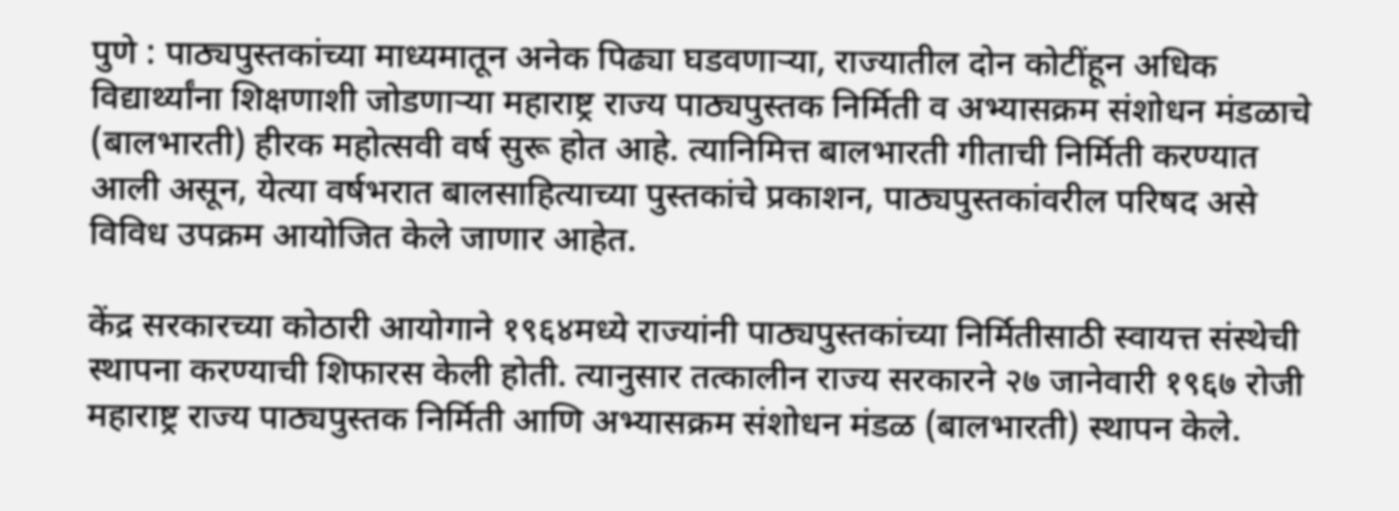पुणे : पाठ्यपुस्तकांच्या माध्यमातून अनेक पिढ्या घडवणाऱ्या, राज्यातील दोन कोटींहून अधिक विद्यार्थ्यांना शिक्षणाशी जोडणाऱ्या महाराष्ट्र राज्य पाठ्यपुस्तक निर्मिती व अभ्यासक्रम संशोधन मंडळाचे (बालभारती) हीरक महोत्सवी वर्ष सुरू होत आहे. त्यानिमित्त बालभारती गीताची निर्मिती करण्यात आली असून, येत्या वर्षभरात बालसाहित्याच्या पुस्तकांचे प्रकाशन, पाठ्यपुस्तकांवरील परिषद असे विविध उपक्रम आयोजित केले जाणार आहेत.

केंद्र सरकारच्या कोठारी आयोगाने १९६४मध्ये राज्यांनी पाठ्यपुस्तकांच्या निर्मितीसाठी स्वायत्त संस्थेची स्थापना करण्याची शिफारस केली होती. त्यानुसार तत्कालीन राज्य सरकारने २७ जानेवारी १९६७ रोजी महाराष्ट्र राज्य पाठ्यपुस्तक निर्मिती आणि अभ्यासक्रम संशोधन मंडळ (बालभारती) स्थापन केले.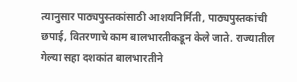त्यानुसार पाठ्यपुस्तकांसाठी आशयनिर्मिती, पाठ्यपुस्तकांची छपाई, वितरणाचे काम बालभारतीकडून केले जाते. राज्यातील गेल्या सहा दशकांत बालभारतीने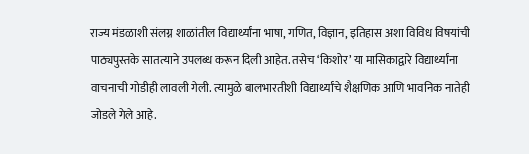राज्य मंडळाशी संलग्न शाळांतील विद्यार्थ्यांना भाषा, गणित, विज्ञान, इतिहास अशा विविध विषयांची पाठ्यपुस्तके सातत्याने उपलब्ध करून दिली आहेत. तसेच ‘किशोर’ या मासिकाद्वारे विद्यार्थ्यांना वाचनाची गोडीही लावली गेली. त्यामुळे बालभारतीशी विद्यार्थ्यांचे शैक्षणिक आणि भावनिक नातेही जोडले गेले आहे.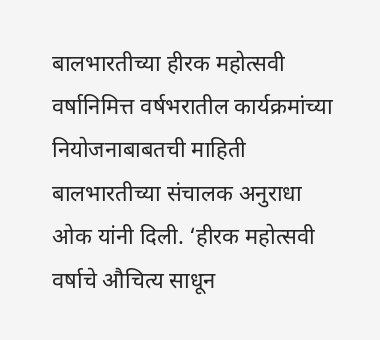बालभारतीच्या हीरक महोत्सवी वर्षानिमित्त वर्षभरातील कार्यक्रमांच्या नियोजनाबाबतची माहिती बालभारतीच्या संचालक अनुराधा ओक यांनी दिली. ‘हीरक महोत्सवी वर्षाचे औचित्य साधून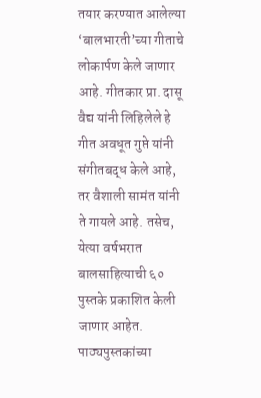तयार करण्यात आलेल्या ‘बालभारती’च्या गीताचे लोकार्पण केले जाणार आहे. गीतकार प्रा. दासू वैद्य यांनी लिहिलेले हे गीत अवधूत गुप्ते यांनी संगीतबद्ध केले आहे, तर वैशाली सामंत यांनी ते गायले आहे. तसेच, येत्या वर्षभरात बालसाहित्याची ६० पुस्तके प्रकाशित केली जाणार आहेत. पाठ्यपुस्तकांच्या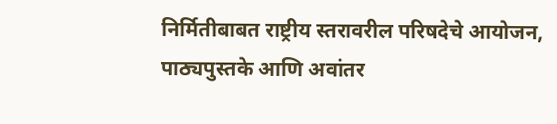निर्मितीबाबत राष्ट्रीय स्तरावरील परिषदेचे आयोजन, पाठ्यपुस्तके आणि अवांतर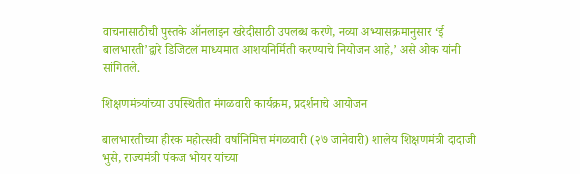वाचनासाठीची पुस्तके ऑनलाइन खरेदीसाठी उपलब्ध करणे, नव्या अभ्यासक्रमानुसार ‘ई बालभारती’द्वारे डिजिटल माध्यमात आशयनिर्मिती करण्याचे नियोजन आहे,’ असे ओक यांनी सांगितले.

शिक्षणमंत्र्यांच्या उपस्थितीत मंगळवारी कार्यक्रम, प्रदर्शनाचे आयोजन

बालभारतीच्या हीरक महोत्सवी वर्षानिमित्त मंगळवारी (२७ जानेवारी) शालेय शिक्षणमंत्री दादाजी भुसे, राज्यमंत्री पंकज भोयर यांच्या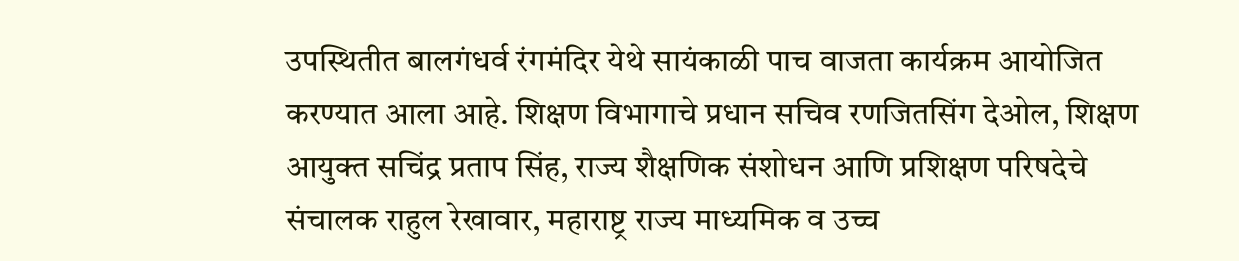उपस्थितीत बालगंधर्व रंगमंदिर येथे सायंकाळी पाच वाजता कार्यक्रम आयोजित करण्यात आला आहे. शिक्षण विभागाचे प्रधान सचिव रणजितसिंग देओल, शिक्षण आयुक्त सचिंद्र प्रताप सिंह, राज्य शैक्षणिक संशोधन आणि प्रशिक्षण परिषदेचे संचालक राहुल रेखावार, महाराष्ट्र राज्य माध्यमिक व उच्च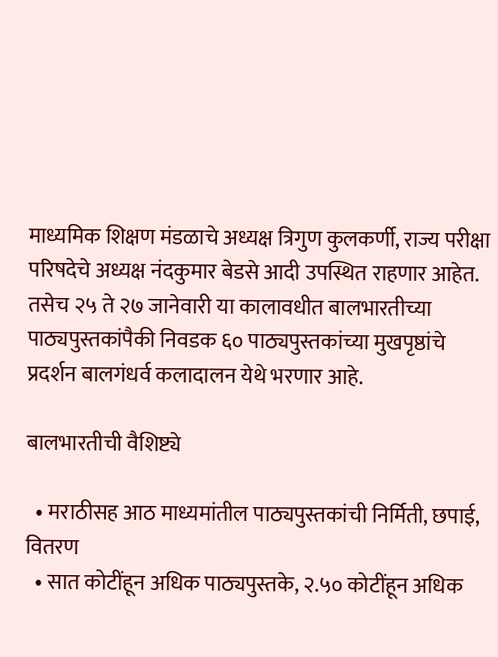माध्यमिक शिक्षण मंडळाचे अध्यक्ष त्रिगुण कुलकर्णी, राज्य परीक्षा परिषदेचे अध्यक्ष नंदकुमार बेडसे आदी उपस्थित राहणार आहेत. तसेच २५ ते २७ जानेवारी या कालावधीत बालभारतीच्या पाठ्यपुस्तकांपैकी निवडक ६० पाठ्यपुस्तकांच्या मुखपृष्ठांचे प्रदर्शन बालगंधर्व कलादालन येथे भरणार आहे.

बालभारतीची वैशिष्ट्ये

  • मराठीसह आठ माध्यमांतील पाठ्यपुस्तकांची निर्मिती, छपाई, वितरण
  • सात कोटींहून अधिक पाठ्यपुस्तके, २.५० कोटींहून अधिक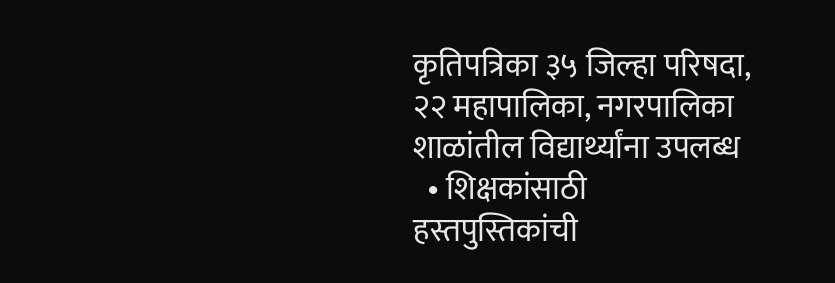कृतिपत्रिका ३५ जिल्हा परिषदा, २२ महापालिका, नगरपालिका शाळांतील विद्यार्थ्यांना उपलब्ध
  • शिक्षकांसाठी हस्तपुस्तिकांची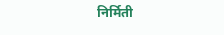निर्मिती